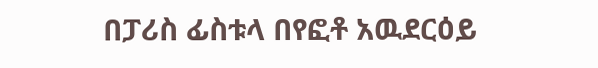በፓሪስ ፊስቱላ በየፎቶ አዉደርዕይ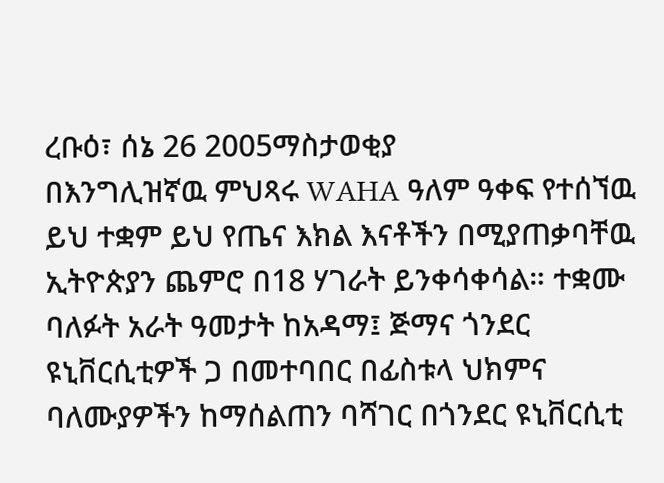ረቡዕ፣ ሰኔ 26 2005ማስታወቂያ
በእንግሊዝኛዉ ምህጻሩ WAHA ዓለም ዓቀፍ የተሰኘዉ ይህ ተቋም ይህ የጤና እክል እናቶችን በሚያጠቃባቸዉ ኢትዮጵያን ጨምሮ በ18 ሃገራት ይንቀሳቀሳል። ተቋሙ ባለፉት አራት ዓመታት ከአዳማ፤ ጅማና ጎንደር ዩኒቨርሲቲዎች ጋ በመተባበር በፊስቱላ ህክምና ባለሙያዎችን ከማሰልጠን ባሻገር በጎንደር ዩኒቨርሲቲ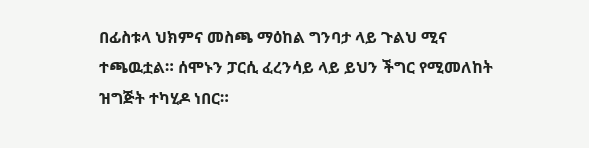በፊስቱላ ህክምና መስጫ ማዕከል ግንባታ ላይ ጉልህ ሚና ተጫዉቷል። ሰሞኑን ፓርሲ ፈረንሳይ ላይ ይህን ችግር የሚመለከት ዝግጅት ተካሂዶ ነበር።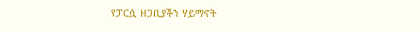የፓርሷ ዘጋቢያችን ሃይማኖት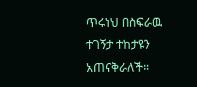ጥሩነህ በስፍራዉ ተገኝታ ተከታዩን አጠናቅራለች።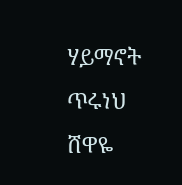ሃይማኖት ጥሩነህ
ሸዋዬ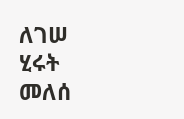ለገሠ
ሂሩት መለሰ